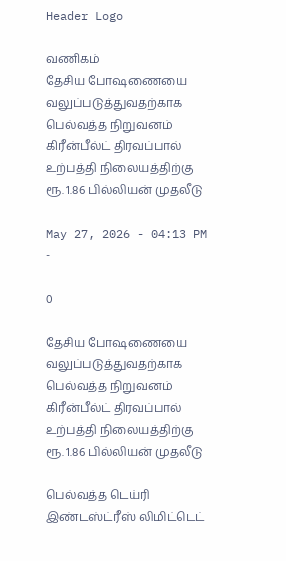Header Logo

வணிகம்
தேசிய போஷணையை வலுப்படுத்துவதற்காக பெல்வத்த நிறுவனம் கிரீன்பீல்ட் திரவப்பால் உற்பத்தி நிலையத்திற்கு ரூ. 1.86 பில்லியன் முதலீடு

May 27, 2026 - 04:13 PM -

0

தேசிய போஷணையை வலுப்படுத்துவதற்காக பெல்வத்த நிறுவனம் கிரீன்பீல்ட் திரவப்பால் உற்பத்தி நிலையத்திற்கு ரூ. 1.86 பில்லியன் முதலீடு

பெல்வத்த டெய்ரி இண்டஸ்ட்ரீஸ் லிமிட்டெட்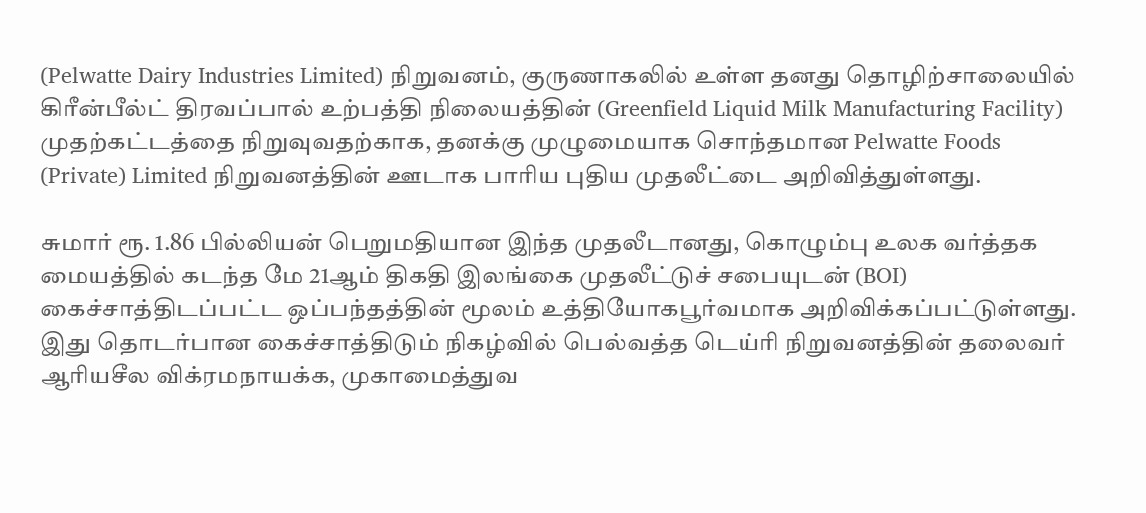(Pelwatte Dairy Industries Limited) நிறுவனம், குருணாகலில் உள்ள தனது தொழிற்சாலையில் கிரீன்பீல்ட் திரவப்பால் உற்பத்தி நிலையத்தின் (Greenfield Liquid Milk Manufacturing Facility) முதற்கட்டத்தை நிறுவுவதற்காக, தனக்கு முழுமையாக சொந்தமான Pelwatte Foods (Private) Limited நிறுவனத்தின் ஊடாக பாரிய புதிய முதலீட்டை அறிவித்துள்ளது.

சுமார் ரூ. 1.86 பில்லியன் பெறுமதியான இந்த முதலீடானது, கொழும்பு உலக வர்த்தக மையத்தில் கடந்த மே 21ஆம் திகதி இலங்கை முதலீட்டுச் சபையுடன் (BOI) கைச்சாத்திடப்பட்ட ஒப்பந்தத்தின் மூலம் உத்தியோகபூர்வமாக அறிவிக்கப்பட்டுள்ளது. இது தொடர்பான கைச்சாத்திடும் நிகழ்வில் பெல்வத்த டெய்ரி நிறுவனத்தின் தலைவர் ஆரியசீல விக்ரமநாயக்க, முகாமைத்துவ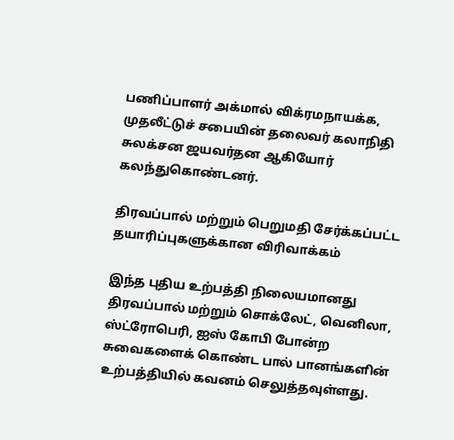பணிப்பாளர் அக்மால் விக்ரமநாயக்க, முதலீட்டுச் சபையின் தலைவர் கலாநிதி சுலக்சன ஜயவர்தன ஆகியோர் கலந்துகொண்டனர்.

திரவப்பால் மற்றும் பெறுமதி சேர்க்கப்பட்ட தயாரிப்புகளுக்கான விரிவாக்கம்

இந்த புதிய உற்பத்தி நிலையமானது திரவப்பால் மற்றும் சொக்லேட், வெனிலா, ஸ்ட்ரோபெரி, ஐஸ் கோபி போன்ற சுவைகளைக் கொண்ட பால் பானங்களின் உற்பத்தியில் கவனம் செலுத்தவுள்ளது.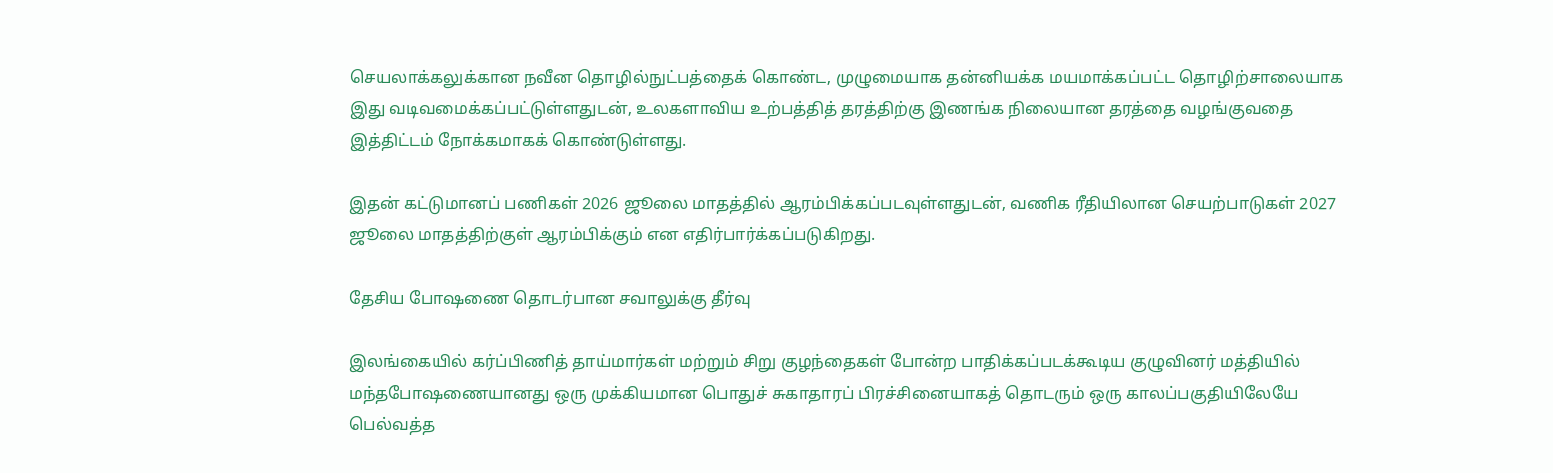செயலாக்கலுக்கான நவீன தொழில்நுட்பத்தைக் கொண்ட, முழுமையாக தன்னியக்க மயமாக்கப்பட்ட தொழிற்சாலையாக இது வடிவமைக்கப்பட்டுள்ளதுடன், உலகளாவிய உற்பத்தித் தரத்திற்கு இணங்க நிலையான தரத்தை வழங்குவதை இத்திட்டம் நோக்கமாகக் கொண்டுள்ளது.

இதன் கட்டுமானப் பணிகள் 2026 ஜூலை மாதத்தில் ஆரம்பிக்கப்படவுள்ளதுடன், வணிக ரீதியிலான செயற்பாடுகள் 2027 ஜூலை மாதத்திற்குள் ஆரம்பிக்கும் என எதிர்பார்க்கப்படுகிறது.

தேசிய போஷணை தொடர்பான சவாலுக்கு தீர்வு

இலங்கையில் கர்ப்பிணித் தாய்மார்கள் மற்றும் சிறு குழந்தைகள் போன்ற பாதிக்கப்படக்கூடிய குழுவினர் மத்தியில் மந்தபோஷணையானது ஒரு முக்கியமான பொதுச் சுகாதாரப் பிரச்சினையாகத் தொடரும் ஒரு காலப்பகுதியிலேயே பெல்வத்த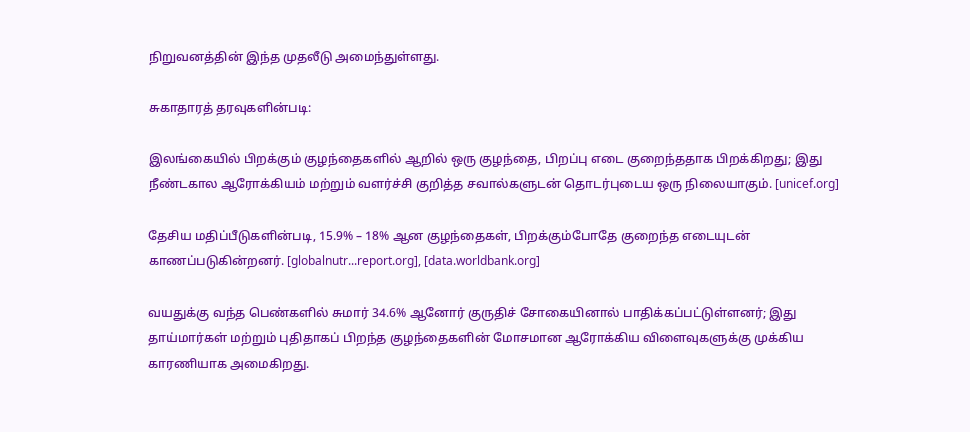நிறுவனத்தின் இந்த முதலீடு அமைந்துள்ளது.

சுகாதாரத் தரவுகளின்படி:

இலங்கையில் பிறக்கும் குழந்தைகளில் ஆறில் ஒரு குழந்தை, பிறப்பு எடை குறைந்ததாக பிறக்கிறது; இது நீண்டகால ஆரோக்கியம் மற்றும் வளர்ச்சி குறித்த சவால்களுடன் தொடர்புடைய ஒரு நிலையாகும். [unicef.org]

தேசிய மதிப்பீடுகளின்படி, 15.9% – 18% ஆன குழந்தைகள், பிறக்கும்போதே குறைந்த எடையுடன் காணப்படுகின்றனர். [globalnutr...report.org], [data.worldbank.org]

வயதுக்கு வந்த பெண்களில் சுமார் 34.6% ஆனோர் குருதிச் சோகையினால் பாதிக்கப்பட்டுள்ளனர்; இது தாய்மார்கள் மற்றும் புதிதாகப் பிறந்த குழந்தைகளின் மோசமான ஆரோக்கிய விளைவுகளுக்கு முக்கிய காரணியாக அமைகிறது.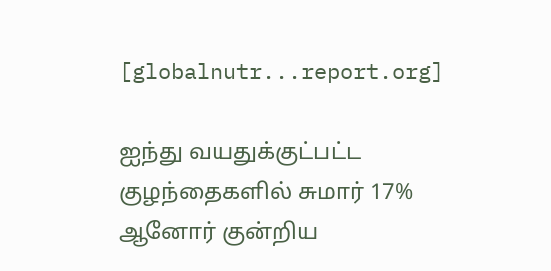[globalnutr...report.org]

ஐந்து வயதுக்குட்பட்ட குழந்தைகளில் சுமார் 17% ஆனோர் குன்றிய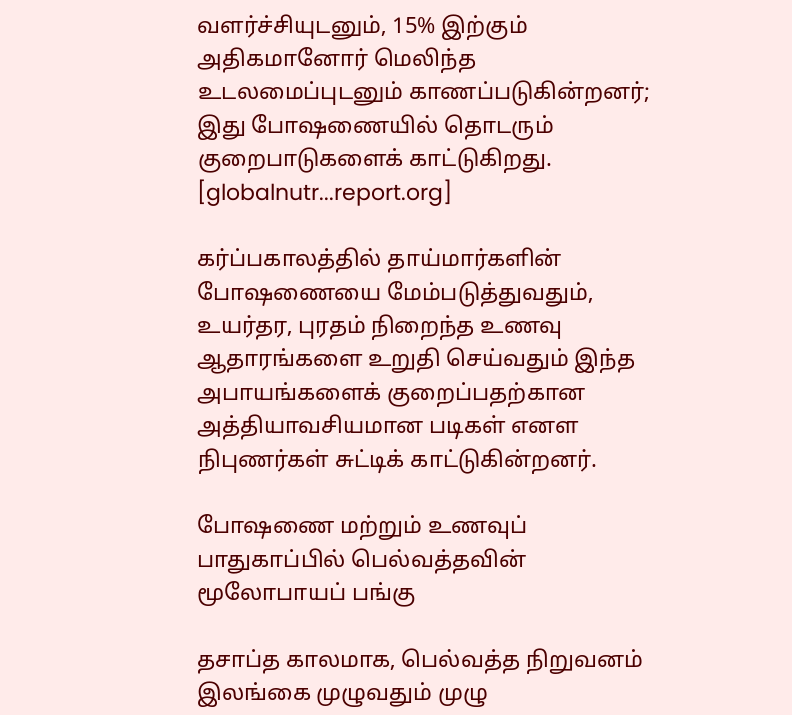வளர்ச்சியுடனும், 15% இற்கும் அதிகமானோர் மெலிந்த உடலமைப்புடனும் காணப்படுகின்றனர்; இது போஷணையில் தொடரும் குறைபாடுகளைக் காட்டுகிறது. [globalnutr...report.org]

கர்ப்பகாலத்தில் தாய்மார்களின் போஷணையை மேம்படுத்துவதும், உயர்தர, புரதம் நிறைந்த உணவு ஆதாரங்களை உறுதி செய்வதும் இந்த அபாயங்களைக் குறைப்பதற்கான அத்தியாவசியமான படிகள் எனள நிபுணர்கள் சுட்டிக் காட்டுகின்றனர்.

போஷணை மற்றும் உணவுப் பாதுகாப்பில் பெல்வத்தவின் மூலோபாயப் பங்கு

தசாப்த காலமாக, பெல்வத்த நிறுவனம் இலங்கை முழுவதும் முழு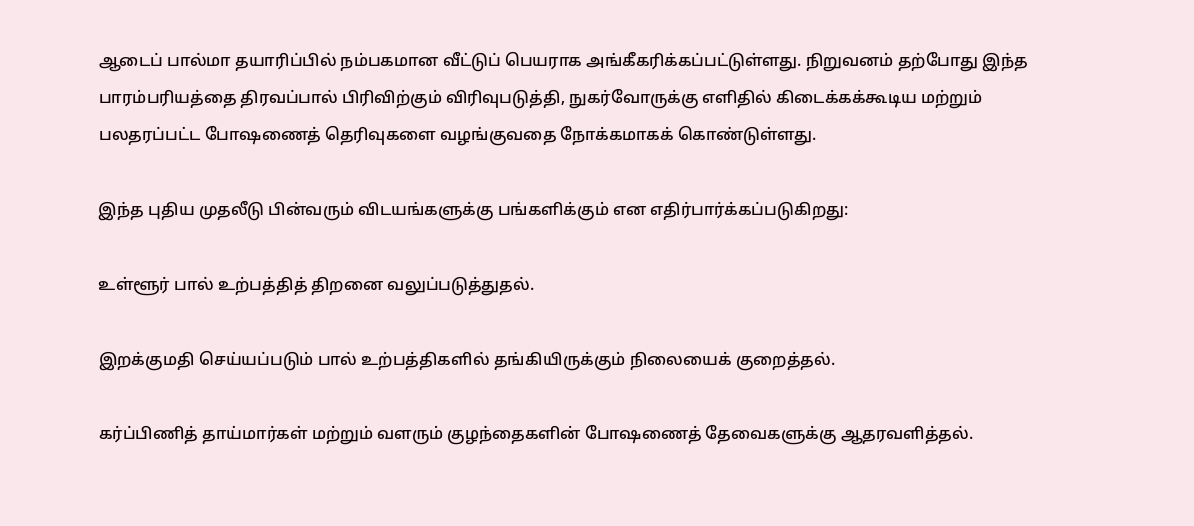ஆடைப் பால்மா தயாரிப்பில் நம்பகமான வீட்டுப் பெயராக அங்கீகரிக்கப்பட்டுள்ளது. நிறுவனம் தற்போது இந்த பாரம்பரியத்தை திரவப்பால் பிரிவிற்கும் விரிவுபடுத்தி, நுகர்வோருக்கு எளிதில் கிடைக்கக்கூடிய மற்றும் பலதரப்பட்ட போஷணைத் தெரிவுகளை வழங்குவதை நோக்கமாகக் கொண்டுள்ளது.

இந்த புதிய முதலீடு பின்வரும் விடயங்களுக்கு பங்களிக்கும் என எதிர்பார்க்கப்படுகிறது:

உள்ளூர் பால் உற்பத்தித் திறனை வலுப்படுத்துதல்.

இறக்குமதி செய்யப்படும் பால் உற்பத்திகளில் தங்கியிருக்கும் நிலையைக் குறைத்தல்.

கர்ப்பிணித் தாய்மார்கள் மற்றும் வளரும் குழந்தைகளின் போஷணைத் தேவைகளுக்கு ஆதரவளித்தல்.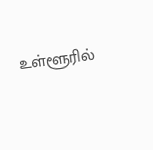உள்ளூரில்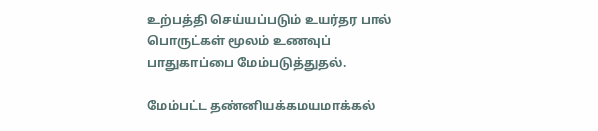உற்பத்தி செய்யப்படும் உயர்தர பால் பொருட்கள் மூலம் உணவுப் பாதுகாப்பை மேம்படுத்துதல்.

மேம்பட்ட தண்னியக்கமயமாக்கல்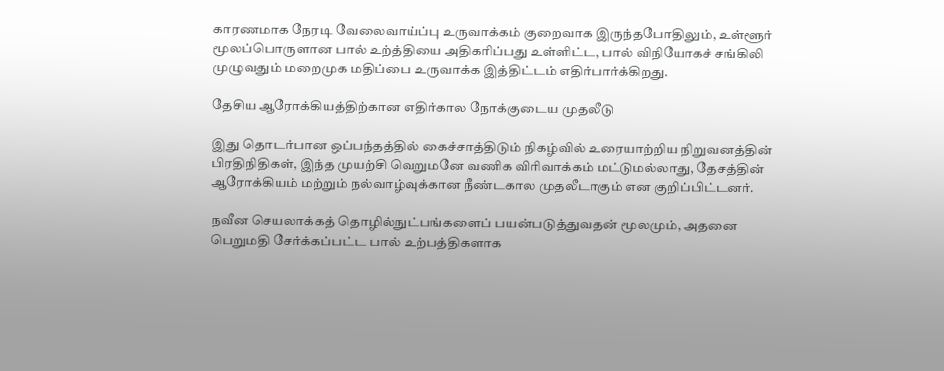காரணமாக நேரடி வேலைவாய்ப்பு உருவாக்கம் குறைவாக இருந்தபோதிலும், உள்ளூர் மூலப்பொருளான பால் உற்த்தியை அதிகரிப்பது உள்ளிட்ட, பால் விநியோகச் சங்கிலி முழுவதும் மறைமுக மதிப்பை உருவாக்க இத்திட்டம் எதிர்பார்க்கிறது.

தேசிய ஆரோக்கியத்திற்கான எதிர்கால நோக்குடைய முதலீடு

இது தொடர்பான ஒப்பந்தத்தில் கைச்சாத்திடும் நிகழ்வில் உரையாற்றிய நிறுவனத்தின் பிரதிநிதிகள், இந்த முயற்சி வெறுமனே வணிக விரிவாக்கம் மட்டுமல்லாது, தேசத்தின் ஆரோக்கியம் மற்றும் நல்வாழ்வுக்கான நீண்டகால முதலீடாகும் என குறிப்பிட்டனர்.

நவீன செயலாக்கத் தொழில்நுட்பங்களைப் பயன்படுத்துவதன் மூலமும், அதனை பெறுமதி சேர்க்கப்பட்ட பால் உற்பத்திகளாக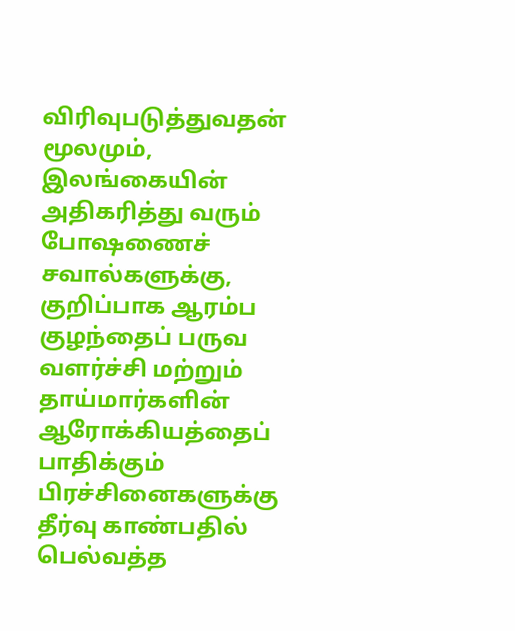விரிவுபடுத்துவதன் மூலமும், இலங்கையின் அதிகரித்து வரும் போஷணைச் சவால்களுக்கு, குறிப்பாக ஆரம்ப குழந்தைப் பருவ வளர்ச்சி மற்றும் தாய்மார்களின் ஆரோக்கியத்தைப் பாதிக்கும் பிரச்சினைகளுக்கு தீர்வு காண்பதில் பெல்வத்த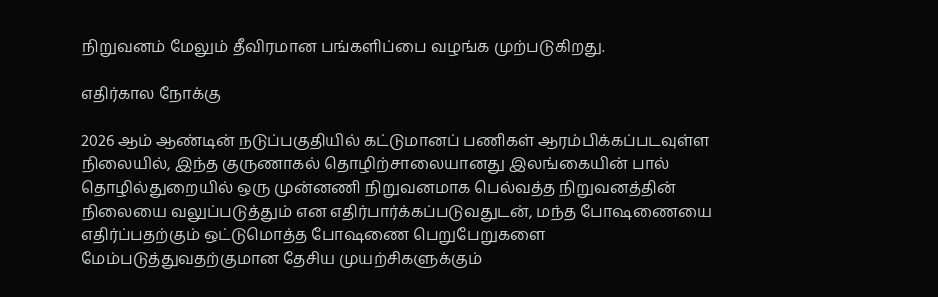நிறுவனம் மேலும் தீவிரமான பங்களிப்பை வழங்க முற்படுகிறது.

எதிர்கால நோக்கு

2026 ஆம் ஆண்டின் நடுப்பகுதியில் கட்டுமானப் பணிகள் ஆரம்பிக்கப்படவுள்ள நிலையில், இந்த குருணாகல் தொழிற்சாலையானது இலங்கையின் பால் தொழில்துறையில் ஒரு முன்னணி நிறுவனமாக பெல்வத்த நிறுவனத்தின் நிலையை வலுப்படுத்தும் என எதிர்பார்க்கப்படுவதுடன், மந்த போஷணையை எதிர்ப்பதற்கும் ஒட்டுமொத்த போஷணை பெறுபேறுகளை மேம்படுத்துவதற்குமான தேசிய முயற்சிகளுக்கும்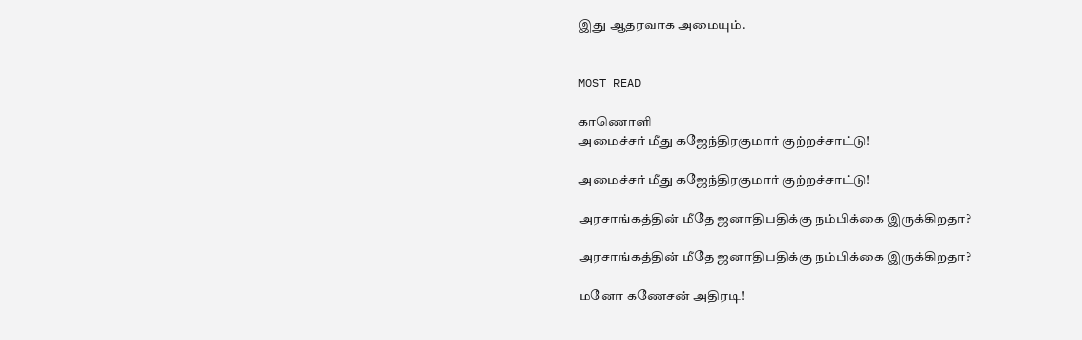இது ஆதரவாக அமையும்.


MOST READ

காணொளி
அமைச்சர் மீது கஜேந்திரகுமார் குற்றச்சாட்டு!

அமைச்சர் மீது கஜேந்திரகுமார் குற்றச்சாட்டு!

அரசாங்கத்தின் மீதே ஜனாதிபதிக்கு நம்பிக்கை இருக்கிறதா?

அரசாங்கத்தின் மீதே ஜனாதிபதிக்கு நம்பிக்கை இருக்கிறதா?

மனோ கணேசன் அதிரடி!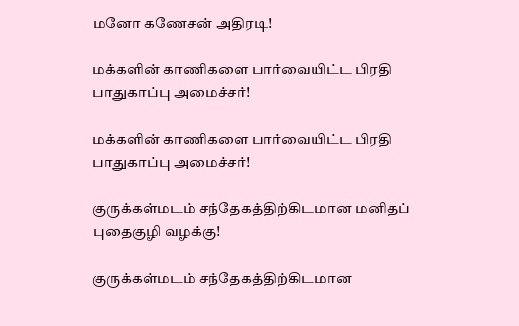மனோ கணேசன் அதிரடி!

மக்களின் காணிகளை பார்வையிட்ட பிரதி பாதுகாப்பு அமைச்சர்!

மக்களின் காணிகளை பார்வையிட்ட பிரதி பாதுகாப்பு அமைச்சர்!

குருக்கள்மடம் சந்தேகத்திற்கிடமான மனிதப் புதைகுழி வழக்கு!

குருக்கள்மடம் சந்தேகத்திற்கிடமான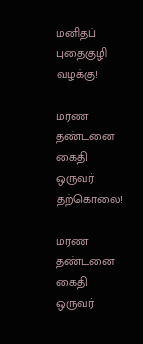மனிதப் புதைகுழி வழக்கு!

மரண தண்டனை கைதி ஒருவர் தற்கொலை!

மரண தண்டனை கைதி ஒருவர்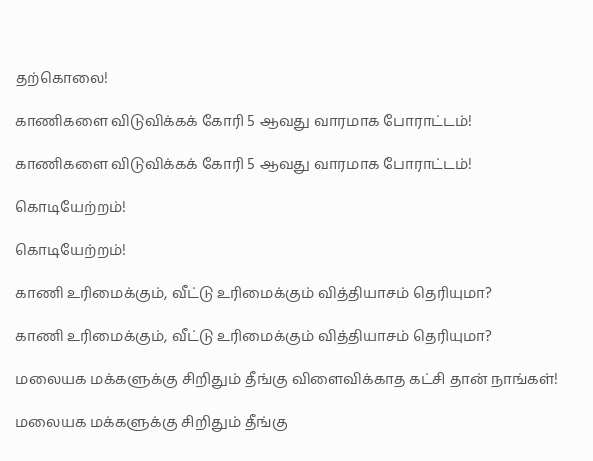தற்கொலை!

காணிகளை விடுவிக்கக் கோரி 5 ஆவது வாரமாக போராட்டம்!

காணிகளை விடுவிக்கக் கோரி 5 ஆவது வாரமாக போராட்டம்!

கொடியேற்றம்!

கொடியேற்றம்!

காணி உரிமைக்கும், வீட்டு உரிமைக்கும் வித்தியாசம் தெரியுமா?

காணி உரிமைக்கும், வீட்டு உரிமைக்கும் வித்தியாசம் தெரியுமா?

மலையக மக்களுக்கு சிறிதும் தீங்கு விளைவிக்காத கட்சி தான் நாங்கள்!

மலையக மக்களுக்கு சிறிதும் தீங்கு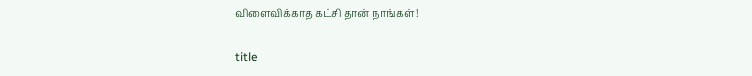விளைவிக்காத கட்சி தான் நாங்கள்!

title